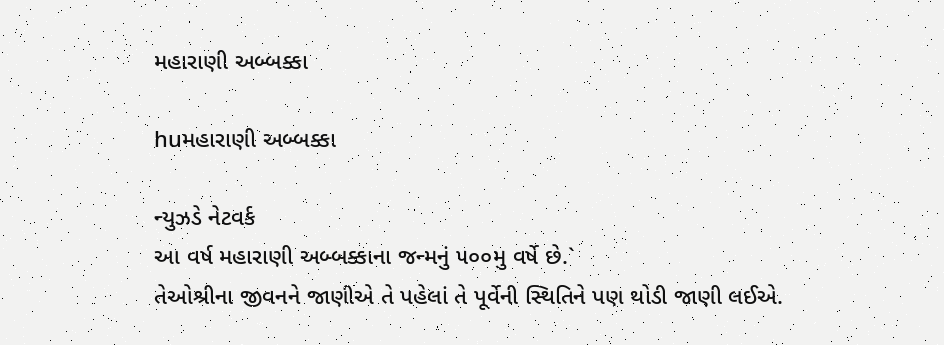મહારાણી અબ્બક્કા

huમહારાણી અબ્બક્કા

ન્યુઝડે નેટવર્ક
આ વર્ષ મહારાણી અબ્બક્કાના જન્મનું ૫૦૦મુ વર્ષે છે.`
તેઓશ્રીના જીવનને જાણીએ તે પહેલાં તે પૂર્વેની સ્થિતિને પણ થોડી જાણી લઈએ.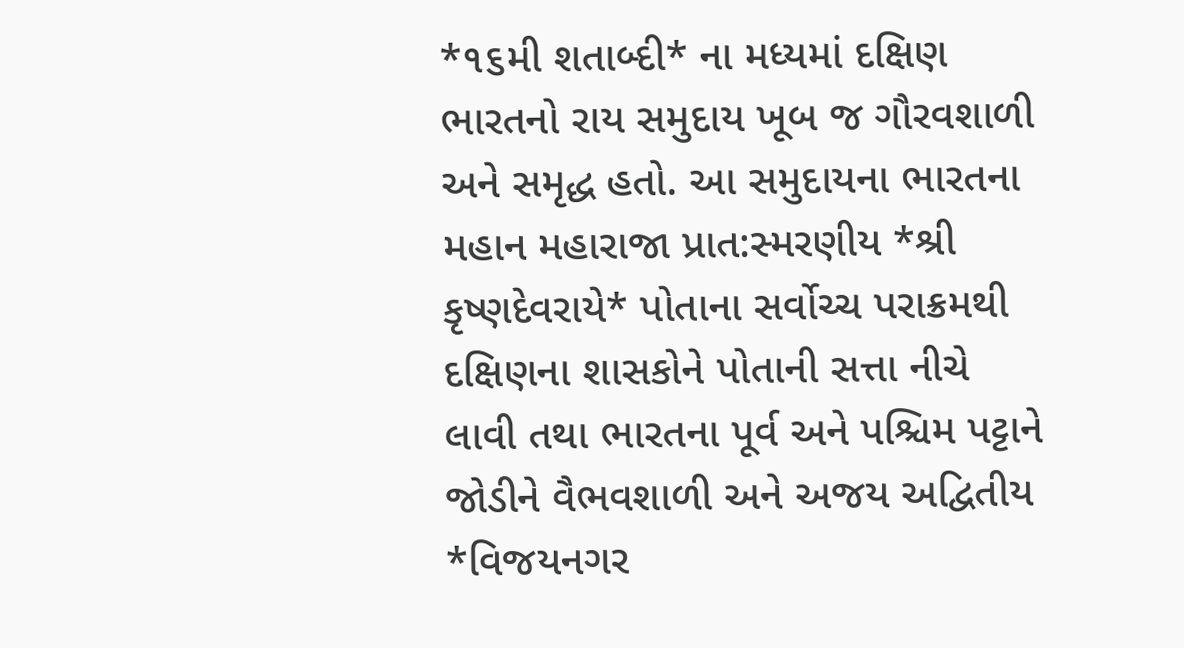*૧૬મી શતાબ્દી* ના મધ્યમાં દક્ષિણ ભારતનો રાય સમુદાય ખૂબ જ ગૌરવશાળી અને સમૃદ્ધ હતો. આ સમુદાયના ભારતના મહાન મહારાજા પ્રાત:સ્મરણીય *શ્રી કૃષ્ણદેવરાયે* પોતાના સર્વોચ્ચ પરાક્રમથી દક્ષિણના શાસકોને પોતાની સત્તા નીચે લાવી તથા ભારતના પૂર્વ અને પશ્ચિમ પટ્ટાને જોડીને વૈભવશાળી અને અજય અદ્વિતીય *વિજયનગર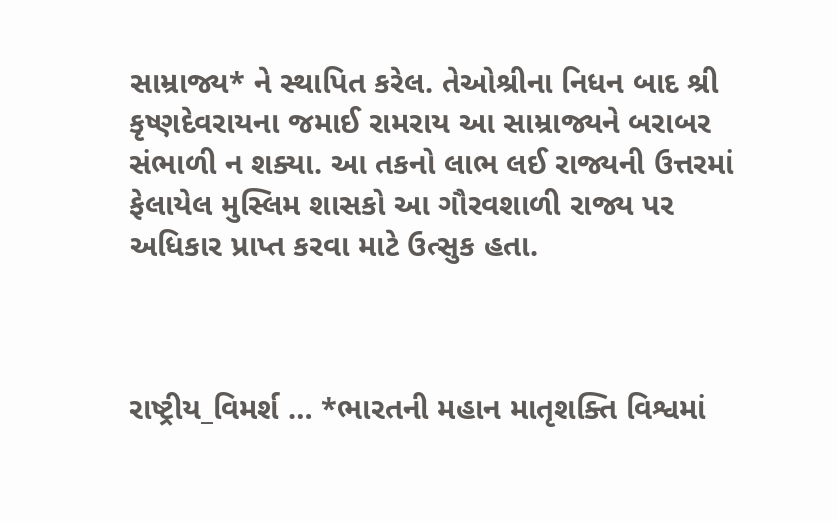સામ્રાજ્ય* ને સ્થાપિત કરેલ. તેઓશ્રીના નિધન બાદ શ્રી કૃષ્ણદેવરાયના જમાઈ રામરાય આ સામ્રાજ્યને બરાબર સંભાળી ન શક્યા. આ તકનો લાભ લઈ રાજ્યની ઉત્તરમાં ફેલાયેલ મુસ્લિમ શાસકો આ ગૌરવશાળી રાજ્ય પર અધિકાર પ્રાપ્ત કરવા માટે ઉત્સુક હતા.



રાષ્ટ્રીય_વિમર્શ … *ભારતની મહાન માતૃશક્તિ વિશ્વમાં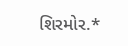શિરમોર.*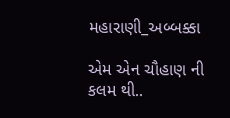મહારાણી_અબ્બક્કા

એમ એન ચૌહાણ ની કલમ થી..